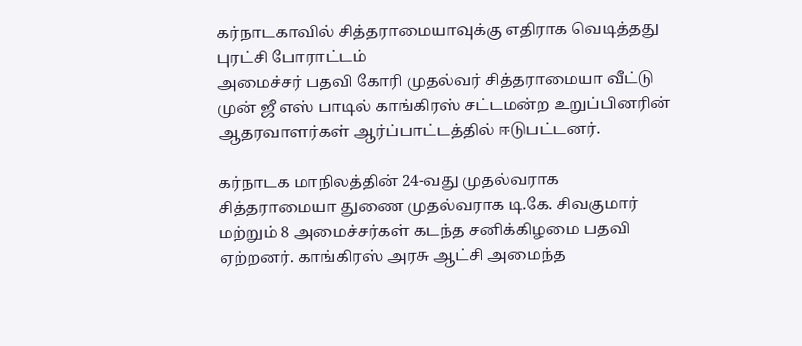கர்நாடகாவில் சித்தராமையாவுக்கு எதிராக வெடித்தது புரட்சி போராட்டம்
அமைச்சர் பதவி கோரி முதல்வர் சித்தராமையா வீட்டு முன் ஜீ எஸ் பாடில் காங்கிரஸ் சட்டமன்ற உறுப்பினரின் ஆதரவாளர்கள் ஆர்ப்பாட்டத்தில் ஈடுபட்டனர்.

கர்நாடக மாநிலத்தின் 24-வது முதல்வராக சித்தராமையா துணை முதல்வராக டி.கே. சிவகுமார் மற்றும் 8 அமைச்சர்கள் கடந்த சனிக்கிழமை பதவி ஏற்றனர். காங்கிரஸ் அரசு ஆட்சி அமைந்த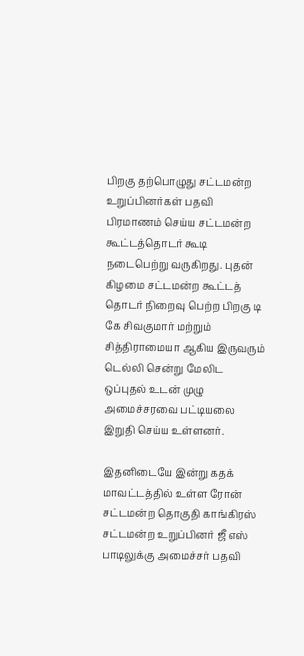பிறகு தற்பொழுது சட்டமன்ற உறுப்பினர்கள் பதவி பிரமாணம் செய்ய சட்டமன்ற கூட்டத்தொடர் கூடி நடைபெற்று வருகிறது. புதன் கிழமை சட்டமன்ற கூட்டத் தொடர் நிறைவு பெற்ற பிறகு டி கே சிவகுமார் மற்றும் சித்திராமையா ஆகிய இருவரும் டெல்லி சென்று மேலிட ஒப்புதல் உடன் முழு அமைச்சரவை பட்டியலை இறுதி செய்ய உள்ளனர்.

இதனிடையே இன்று கதக் மாவட்டத்தில் உள்ள ரோன் சட்டமன்ற தொகுதி காங்கிரஸ் சட்டமன்ற உறுப்பினர் ஜீ எஸ் பாடிலுக்கு அமைச்சர் பதவி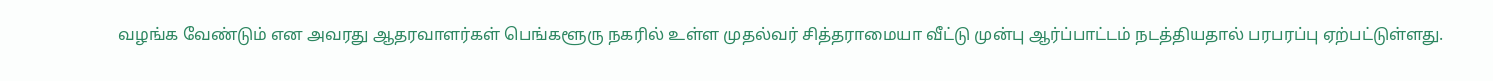வழங்க வேண்டும் என அவரது ஆதரவாளர்கள் பெங்களூரு நகரில் உள்ள முதல்வர் சித்தராமையா வீட்டு முன்பு ஆர்ப்பாட்டம் நடத்தியதால் பரபரப்பு ஏற்பட்டுள்ளது.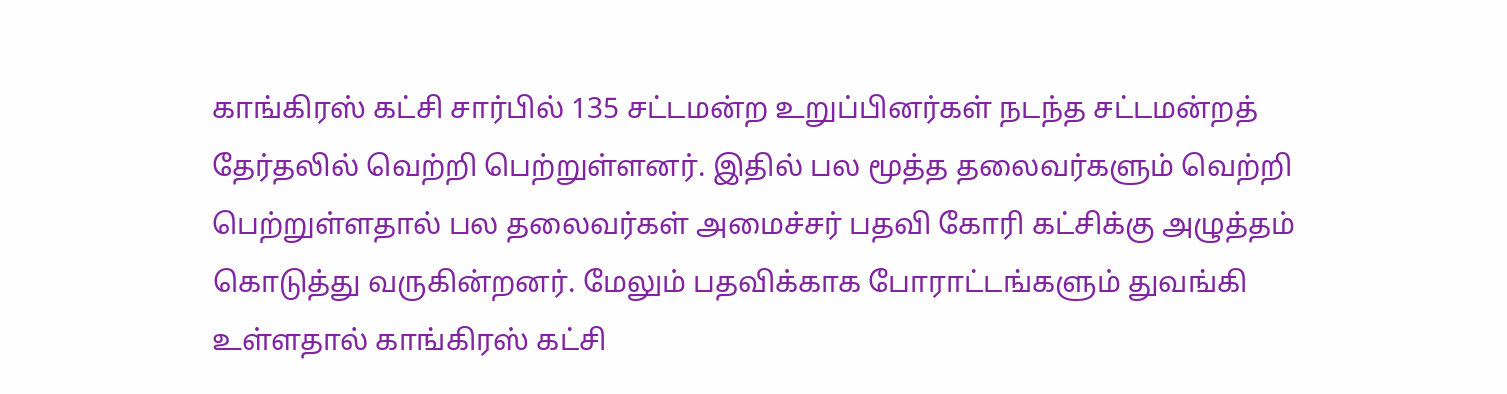காங்கிரஸ் கட்சி சார்பில் 135 சட்டமன்ற உறுப்பினர்கள் நடந்த சட்டமன்றத் தேர்தலில் வெற்றி பெற்றுள்ளனர். இதில் பல மூத்த தலைவர்களும் வெற்றி பெற்றுள்ளதால் பல தலைவர்கள் அமைச்சர் பதவி கோரி கட்சிக்கு அழுத்தம் கொடுத்து வருகின்றனர். மேலும் பதவிக்காக போராட்டங்களும் துவங்கி உள்ளதால் காங்கிரஸ் கட்சி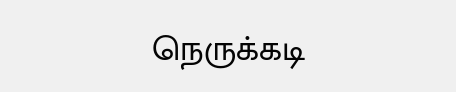நெருக்கடி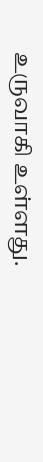உருவாகி உள்ளது.